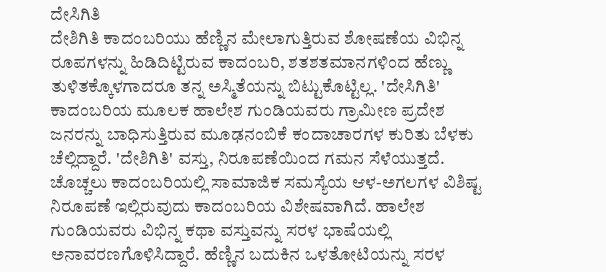ದೇಸಿಗಿತಿ
ದೇಶಿಗಿತಿ ಕಾದಂಬರಿಯು ಹೆಣ್ಣಿನ ಮೇಲಾಗುತ್ತಿರುವ ಶೋಷಣೆಯ ವಿಭಿನ್ನ ರೂಪಗಳನ್ನು ಹಿಡಿದಿಟ್ಟಿರುವ ಕಾದಂಬರಿ, ಶತಶತಮಾನಗಳಿಂದ ಹೆಣ್ಣು ತುಳಿತಕ್ಕೊಳಗಾದರೂ ತನ್ನ ಅಸ್ಮಿತೆಯನ್ನು ಬಿಟ್ಟುಕೊಟ್ಟಿಲ್ಲ. 'ದೇಸಿಗಿತಿ' ಕಾದಂಬರಿಯ ಮೂಲಕ ಹಾಲೇಶ ಗುಂಡಿಯವರು ಗ್ರಾಮೀಣ ಪ್ರದೇಶ ಜನರನ್ನು ಬಾಧಿಸುತ್ತಿರುವ ಮೂಢನಂಬಿಕೆ ಕಂದಾಚಾರಗಳ ಕುರಿತು ಬೆಳಕು ಚೆಲ್ಲಿದ್ದಾರೆ. 'ದೇಶಿಗಿತಿ' ವಸ್ತು, ನಿರೂಪಣೆಯಿಂದ ಗಮನ ಸೆಳೆಯುತ್ತದೆ. ಚೊಚ್ಚಲು ಕಾದಂಬರಿಯಲ್ಲಿ ಸಾಮಾಜಿಕ ಸಮಸ್ಯೆಯ ಆಳ-ಅಗಲಗಳ ವಿಶಿಷ್ಟ ನಿರೂಪಣೆ ಇಲ್ಲಿರುವುದು ಕಾದಂಬರಿಯ ವಿಶೇಷವಾಗಿದೆ. ಹಾಲೇಶ ಗುಂಡಿಯವರು ವಿಭಿನ್ನ ಕಥಾ ವಸ್ತುವನ್ನು ಸರಳ ಭಾಷೆಯಲ್ಲಿ ಅನಾವರಣಗೊಳಿಸಿದ್ದಾರೆ. ಹೆಣ್ಣಿನ ಬದುಕಿನ ಒಳತೋಟಿಯನ್ನು ಸರಳ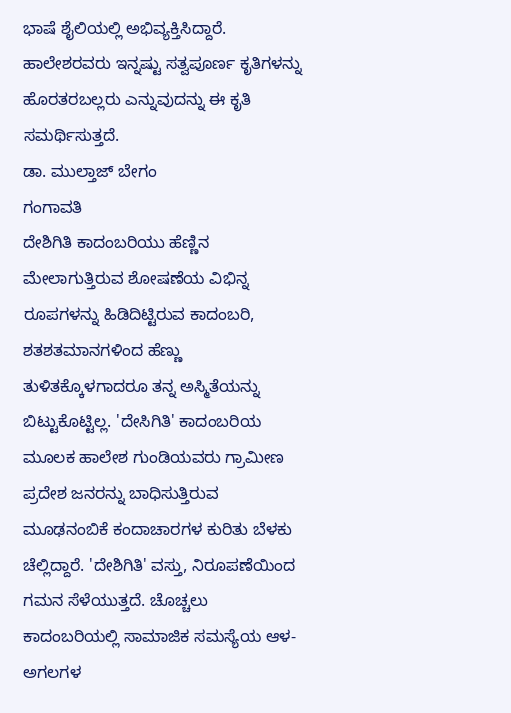ಭಾಷೆ ಶೈಲಿಯಲ್ಲಿ ಅಭಿವ್ಯಕ್ತಿಸಿದ್ದಾರೆ. ಹಾಲೇಶರವರು ಇನ್ನಷ್ಟು ಸತ್ವಪೂರ್ಣ ಕೃತಿಗಳನ್ನು ಹೊರತರಬಲ್ಲರು ಎನ್ನುವುದನ್ನು ಈ ಕೃತಿ ಸಮರ್ಥಿಸುತ್ತದೆ.
ಡಾ. ಮುಲ್ತಾಜ್ ಬೇಗಂ
ಗಂಗಾವತಿ
ದೇಶಿಗಿತಿ ಕಾದಂಬರಿಯು ಹೆಣ್ಣಿನ ಮೇಲಾಗುತ್ತಿರುವ ಶೋಷಣೆಯ ವಿಭಿನ್ನ ರೂಪಗಳನ್ನು ಹಿಡಿದಿಟ್ಟಿರುವ ಕಾದಂಬರಿ, ಶತಶತಮಾನಗಳಿಂದ ಹೆಣ್ಣು ತುಳಿತಕ್ಕೊಳಗಾದರೂ ತನ್ನ ಅಸ್ಮಿತೆಯನ್ನು ಬಿಟ್ಟುಕೊಟ್ಟಿಲ್ಲ. 'ದೇಸಿಗಿತಿ' ಕಾದಂಬರಿಯ ಮೂಲಕ ಹಾಲೇಶ ಗುಂಡಿಯವರು ಗ್ರಾಮೀಣ ಪ್ರದೇಶ ಜನರನ್ನು ಬಾಧಿಸುತ್ತಿರುವ ಮೂಢನಂಬಿಕೆ ಕಂದಾಚಾರಗಳ ಕುರಿತು ಬೆಳಕು ಚೆಲ್ಲಿದ್ದಾರೆ. 'ದೇಶಿಗಿತಿ' ವಸ್ತು, ನಿರೂಪಣೆಯಿಂದ ಗಮನ ಸೆಳೆಯುತ್ತದೆ. ಚೊಚ್ಚಲು ಕಾದಂಬರಿಯಲ್ಲಿ ಸಾಮಾಜಿಕ ಸಮಸ್ಯೆಯ ಆಳ-ಅಗಲಗಳ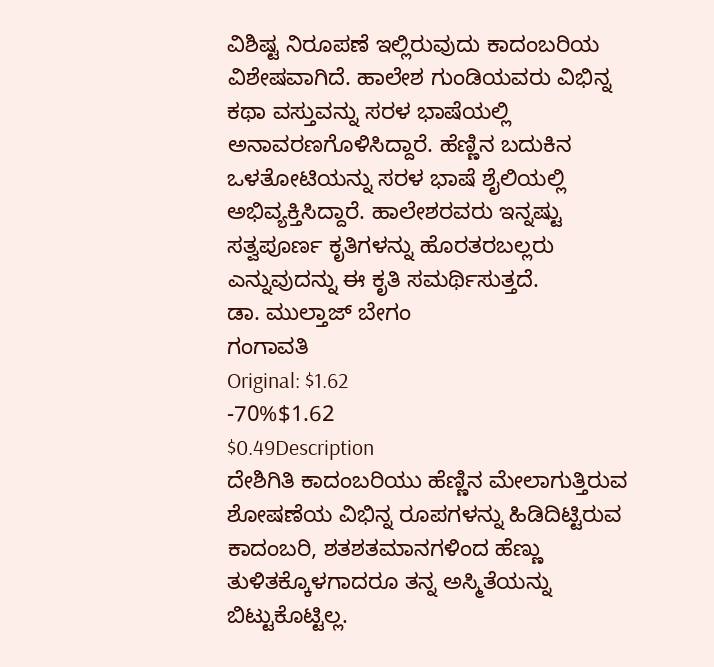ವಿಶಿಷ್ಟ ನಿರೂಪಣೆ ಇಲ್ಲಿರುವುದು ಕಾದಂಬರಿಯ ವಿಶೇಷವಾಗಿದೆ. ಹಾಲೇಶ ಗುಂಡಿಯವರು ವಿಭಿನ್ನ ಕಥಾ ವಸ್ತುವನ್ನು ಸರಳ ಭಾಷೆಯಲ್ಲಿ ಅನಾವರಣಗೊಳಿಸಿದ್ದಾರೆ. ಹೆಣ್ಣಿನ ಬದುಕಿನ ಒಳತೋಟಿಯನ್ನು ಸರಳ ಭಾಷೆ ಶೈಲಿಯಲ್ಲಿ ಅಭಿವ್ಯಕ್ತಿಸಿದ್ದಾರೆ. ಹಾಲೇಶರವರು ಇನ್ನಷ್ಟು ಸತ್ವಪೂರ್ಣ ಕೃತಿಗಳನ್ನು ಹೊರತರಬಲ್ಲರು ಎನ್ನುವುದನ್ನು ಈ ಕೃತಿ ಸಮರ್ಥಿಸುತ್ತದೆ.
ಡಾ. ಮುಲ್ತಾಜ್ ಬೇಗಂ
ಗಂಗಾವತಿ
Original: $1.62
-70%$1.62
$0.49Description
ದೇಶಿಗಿತಿ ಕಾದಂಬರಿಯು ಹೆಣ್ಣಿನ ಮೇಲಾಗುತ್ತಿರುವ ಶೋಷಣೆಯ ವಿಭಿನ್ನ ರೂಪಗಳನ್ನು ಹಿಡಿದಿಟ್ಟಿರುವ ಕಾದಂಬರಿ, ಶತಶತಮಾನಗಳಿಂದ ಹೆಣ್ಣು ತುಳಿತಕ್ಕೊಳಗಾದರೂ ತನ್ನ ಅಸ್ಮಿತೆಯನ್ನು ಬಿಟ್ಟುಕೊಟ್ಟಿಲ್ಲ.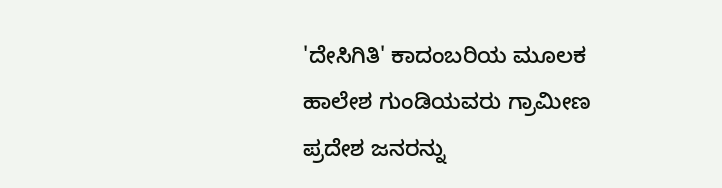'ದೇಸಿಗಿತಿ' ಕಾದಂಬರಿಯ ಮೂಲಕ ಹಾಲೇಶ ಗುಂಡಿಯವರು ಗ್ರಾಮೀಣ ಪ್ರದೇಶ ಜನರನ್ನು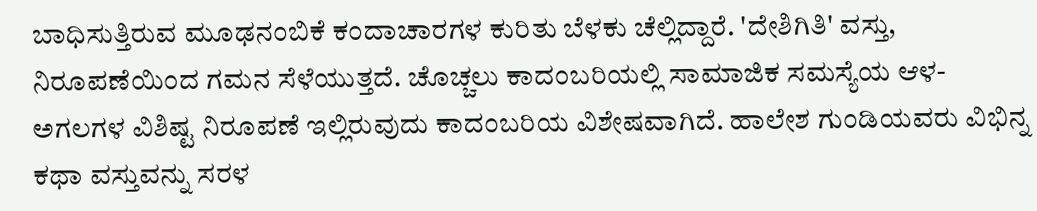ಬಾಧಿಸುತ್ತಿರುವ ಮೂಢನಂಬಿಕೆ ಕಂದಾಚಾರಗಳ ಕುರಿತು ಬೆಳಕು ಚೆಲ್ಲಿದ್ದಾರೆ. 'ದೇಶಿಗಿತಿ' ವಸ್ತು, ನಿರೂಪಣೆಯಿಂದ ಗಮನ ಸೆಳೆಯುತ್ತದೆ. ಚೊಚ್ಚಲು ಕಾದಂಬರಿಯಲ್ಲಿ ಸಾಮಾಜಿಕ ಸಮಸ್ಯೆಯ ಆಳ-ಅಗಲಗಳ ವಿಶಿಷ್ಟ ನಿರೂಪಣೆ ಇಲ್ಲಿರುವುದು ಕಾದಂಬರಿಯ ವಿಶೇಷವಾಗಿದೆ. ಹಾಲೇಶ ಗುಂಡಿಯವರು ವಿಭಿನ್ನ ಕಥಾ ವಸ್ತುವನ್ನು ಸರಳ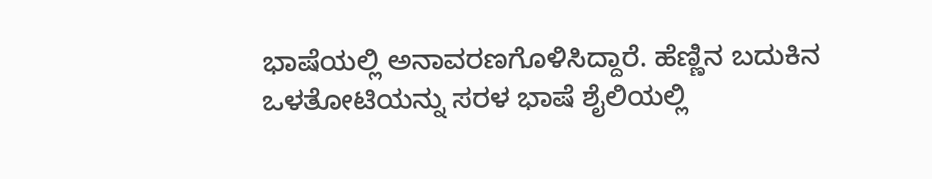ಭಾಷೆಯಲ್ಲಿ ಅನಾವರಣಗೊಳಿಸಿದ್ದಾರೆ. ಹೆಣ್ಣಿನ ಬದುಕಿನ ಒಳತೋಟಿಯನ್ನು ಸರಳ ಭಾಷೆ ಶೈಲಿಯಲ್ಲಿ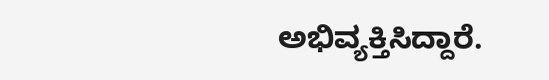ಅಭಿವ್ಯಕ್ತಿಸಿದ್ದಾರೆ.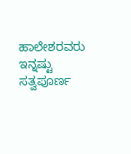ಹಾಲೇಶರವರು ಇನ್ನಷ್ಟು ಸತ್ವಪೂರ್ಣ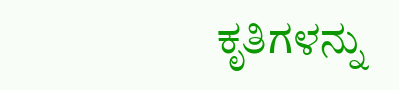ಕೃತಿಗಳನ್ನು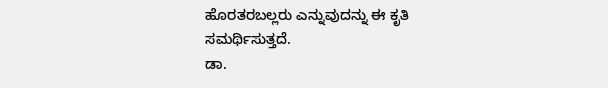ಹೊರತರಬಲ್ಲರು ಎನ್ನುವುದನ್ನು ಈ ಕೃತಿ ಸಮರ್ಥಿಸುತ್ತದೆ.
ಡಾ.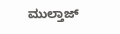ಮುಲ್ತಾಜ್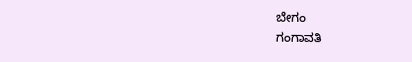ಬೇಗಂ
ಗಂಗಾವತಿ